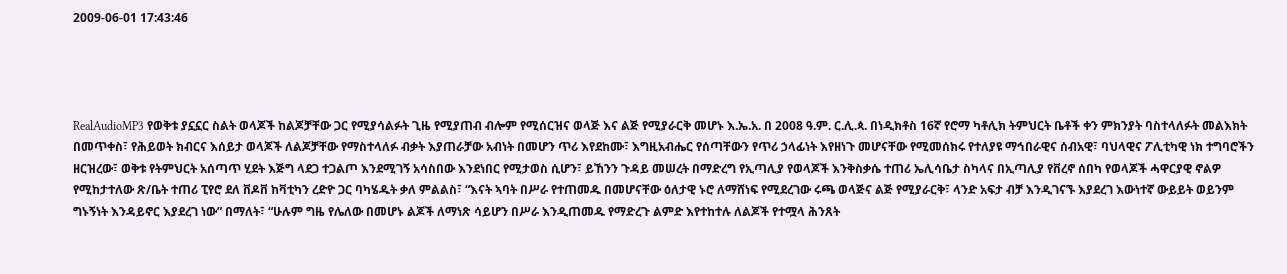2009-06-01 17:43:46




RealAudioMP3 የወቅቱ ያኗኗር ስልት ወላጆች ከልጆቻቸው ጋር የሚያሳልፉት ጊዜ የሚያጠብ ብሎም የሚሰርዝና ወላጅ እና ልጅ የሚያራርቅ መሆኑ እ.ኤ.አ. በ 2008 ዓ.ም. ር.ሊ.ጳ. በነዲክቶስ 16ኛ የሮማ ካቶሊክ ትምህርት ቤቶች ቀን ምክንያት ባስተላለፉት መልእክት በመጥቀስ፣ የሕይወት ክብርና እሰይታ ወላጆች ለልጆቻቸው የማስተላለፉ ብቃት እያጠራቻው አብነት በመሆን ጥሪ እየደከሙ፣ እግዚአብሔር የሰጣቸውን የጥሪ ኃላፊነት እየዘነጉ መሆናቸው የሚመሰክሩ የተለያዩ ማኅበራዊና ሰብአዊ፣ ባህላዊና ፖሊቲካዊ ነክ ተግባሮችን ዘርዝረው፣ ወቅቱ የትምህርት አሰጣጥ ሂደት እጅግ ላደጋ ተጋልጦ እንደሚገኝ አሳስበው እንደነበር የሚታወስ ሲሆን፣ ይኸንን ጉዳይ መሠረት በማድረግ የኢጣሊያ የወላጆች እንቅስቃሴ ተጠሪ ኤሊሳቤታ ስካላና በኢጣሊያ የቨረኖ ሰበካ የወላጆች ሓዋርያዊ ኖልዎ የሚከታተለው ጽ/ቤት ተጠሪ ፒየሮ ደለ ቨዶቨ ከቫቲካን ረድዮ ጋር ባካሄዱት ቃለ ምልልስ፣ “እናት ኣባት በሥራ የተጠመዱ በመሆናቸው ዕለታዊ ኑሮ ለማሸነፍ የሚደረገው ሩጫ ወላጅና ልጅ የሚያራርቅ፣ ላንድ አፍታ ብቻ እንዲገናኙ እያደረገ እውነተኛ ውይይት ወይንም ግኑኝነት እንዳይኖር እያደረገ ነው” በማለት፣ “ሁሉም ግዜ የሌለው በመሆኑ ልጆች ለማነጽ ሳይሆን በሥራ እንዲጠመዱ የማድረጉ ልምድ እየተከተሉ ለልጆች የተሟላ ሕንጸት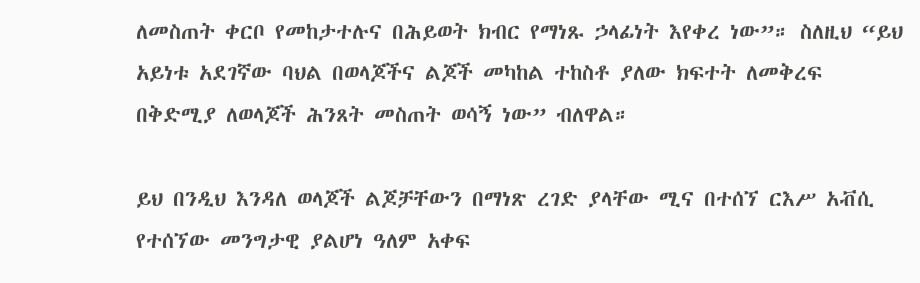ለመስጠት ቀርቦ የመከታተሉና በሕይወት ክብር የማነጹ ኃላፊነት እየቀረ ነው”። ስለዚህ “ይህ አይነቱ አደገኛው ባህል በወላጆችና ልጆች መካከል ተከስቶ ያለው ክፍተት ለመቅረፍ በቅድሚያ ለወላጆች ሕንጸት መስጠት ወሳኝ ነው” ብለዋል።

ይህ በንዲህ እንዳለ ወላጆች ልጆቻቸውን በማነጽ ረገድ ያላቸው ሚና በተሰኘ ርእሥ አቭሲ የተሰኘው መንግታዊ ያልሆነ ዓለም አቀፍ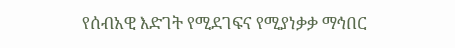የሰብአዊ እድገት የሚደገፍና የሚያነቃቃ ማኅበር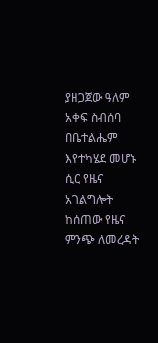ያዘጋጀው ዓለም አቀፍ ስብሰባ በቤተልሔም እየተካሄደ መሆኑ ሲር የዜና አገልግሎት ከሰጠው የዜና ምንጭ ለመረዳት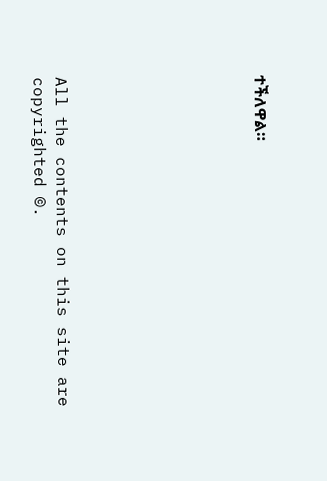ተችለዋል።








All the contents on this site are copyrighted ©.